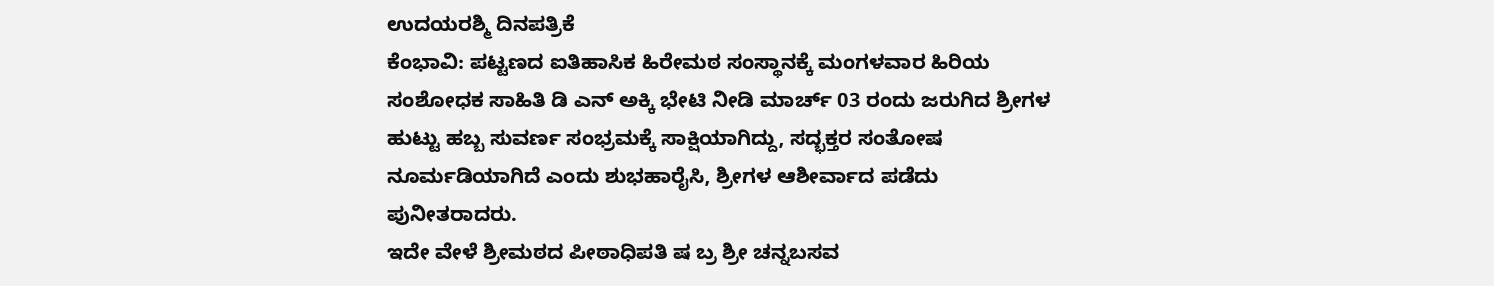ಉದಯರಶ್ಮಿ ದಿನಪತ್ರಿಕೆ
ಕೆಂಭಾವಿ: ಪಟ್ಟಣದ ಐತಿಹಾಸಿಕ ಹಿರೇಮಠ ಸಂಸ್ಥಾನಕ್ಕೆ ಮಂಗಳವಾರ ಹಿರಿಯ ಸಂಶೋಧಕ ಸಾಹಿತಿ ಡಿ ಎನ್ ಅಕ್ಕಿ ಭೇಟಿ ನೀಡಿ ಮಾರ್ಚ್ 03 ರಂದು ಜರುಗಿದ ಶ್ರೀಗಳ ಹುಟ್ಟು ಹಬ್ಬ ಸುವರ್ಣ ಸಂಭ್ರಮಕ್ಕೆ ಸಾಕ್ಷಿಯಾಗಿದ್ದು, ಸದ್ಭಕ್ತರ ಸಂತೋಷ ನೂರ್ಮಡಿಯಾಗಿದೆ ಎಂದು ಶುಭಹಾರೈಸಿ, ಶ್ರೀಗಳ ಆಶೀರ್ವಾದ ಪಡೆದು ಪುನೀತರಾದರು.
ಇದೇ ವೇಳೆ ಶ್ರೀಮಠದ ಪೀಠಾಧಿಪತಿ ಷ ಬ್ರ ಶ್ರೀ ಚನ್ನಬಸವ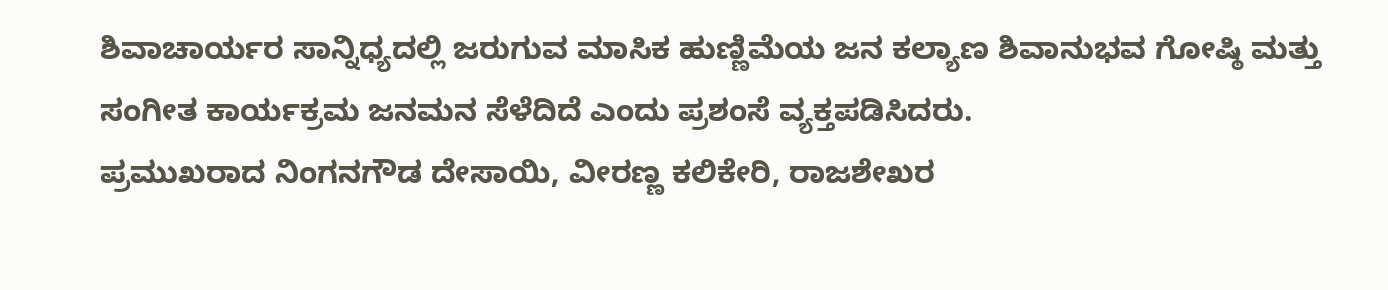ಶಿವಾಚಾರ್ಯರ ಸಾನ್ನಿಧ್ಯದಲ್ಲಿ ಜರುಗುವ ಮಾಸಿಕ ಹುಣ್ಣಿಮೆಯ ಜನ ಕಲ್ಯಾಣ ಶಿವಾನುಭವ ಗೋಷ್ಠಿ ಮತ್ತು ಸಂಗೀತ ಕಾರ್ಯಕ್ರಮ ಜನಮನ ಸೆಳೆದಿದೆ ಎಂದು ಪ್ರಶಂಸೆ ವ್ಯಕ್ತಪಡಿಸಿದರು.
ಪ್ರಮುಖರಾದ ನಿಂಗನಗೌಡ ದೇಸಾಯಿ, ವೀರಣ್ಣ ಕಲಿಕೇರಿ, ರಾಜಶೇಖರ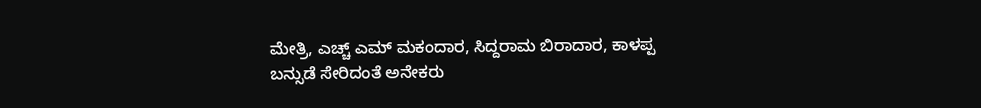ಮೇತ್ರಿ, ಎಚ್ಚ್ ಎಮ್ ಮಕಂದಾರ, ಸಿದ್ದರಾಮ ಬಿರಾದಾರ, ಕಾಳಪ್ಪ ಬನ್ಸುಡೆ ಸೇರಿದಂತೆ ಅನೇಕರು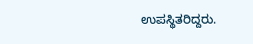ಉಪಸ್ಥಿತರಿದ್ದರು.